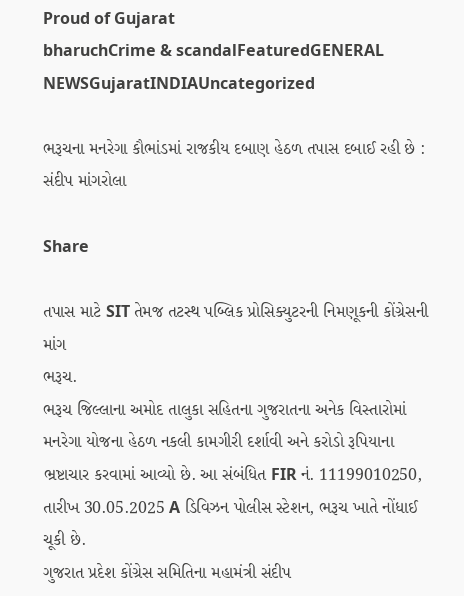Proud of Gujarat
bharuchCrime & scandalFeaturedGENERAL NEWSGujaratINDIAUncategorized

ભરૂચના મનરેગા કૌભાંડમાં રાજકીય દબાણ હેઠળ તપાસ દબાઈ રહી છે : સંદીપ માંગરોલા

Share

તપાસ માટે SIT તેમજ તટસ્થ પબ્લિક પ્રોસિક્યુટરની નિમણૂકની કોંગ્રેસની માંગ
ભરૂચ.
ભરૂચ જિલ્લાના અમોદ તાલુકા સહિતના ગુજરાતના અનેક વિસ્તારોમાં મનરેગા યોજના હેઠળ નકલી કામગીરી દર્શાવી અને કરોડો રૂપિયાના ભ્રષ્ટાચાર કરવામાં આવ્યો છે. આ સંબંધિત FIR નં. 11199010250, તારીખ 30.05.2025 A ડિવિઝન પોલીસ સ્ટેશન, ભરૂચ ખાતે નોંધાઈ ચૂકી છે.
ગુજરાત પ્રદેશ કોંગ્રેસ સમિતિના મહામંત્રી સંદીપ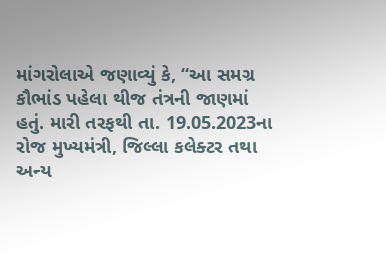માંગરોલાએ જણાવ્યું કે, “આ સમગ્ર કૌભાંડ પહેલા થીજ તંત્રની જાણમાં હતું. મારી તરફથી તા. 19.05.2023ના રોજ મુખ્યમંત્રી, જિલ્લા કલેક્ટર તથા અન્ય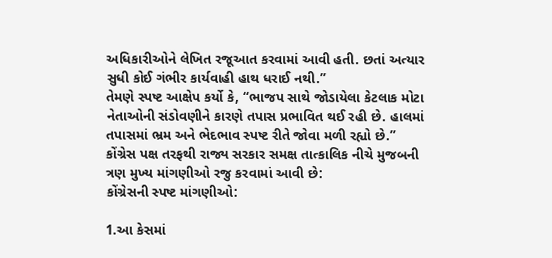અધિકારીઓને લેખિત રજૂઆત કરવામાં આવી હતી. છતાં અત્યાર સુધી કોઈ ગંભીર કાર્યવાહી હાથ ધરાઈ નથી.”
તેમણે સ્પષ્ટ આક્ષેપ કર્યો કે, “ભાજપ સાથે જોડાયેલા કેટલાક મોટા નેતાઓની સંડોવણીને કારણે તપાસ પ્રભાવિત થઈ રહી છે. હાલમાં તપાસમાં ભ્રમ અને ભેદભાવ સ્પષ્ટ રીતે જોવા મળી રહ્યો છે.”
કોંગ્રેસ પક્ષ તરફથી રાજ્ય સરકાર સમક્ષ તાત્કાલિક નીચે મુજબની ત્રણ મુખ્ય માંગણીઓ રજુ કરવામાં આવી છે:
કોંગ્રેસની સ્પષ્ટ માંગણીઓ:

1.આ કેસમાં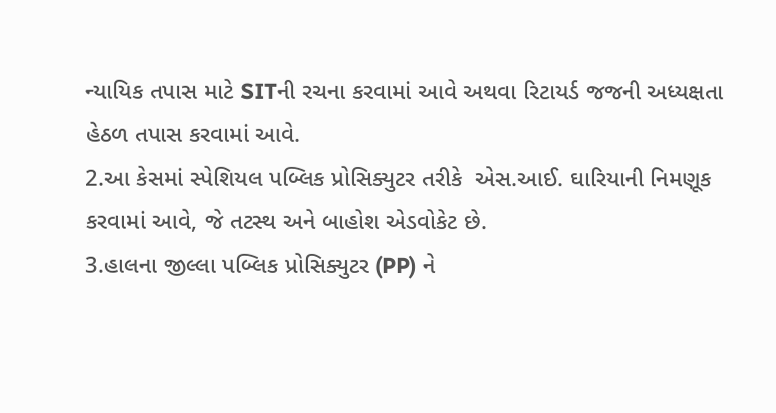ન્યાયિક તપાસ માટે SITની રચના કરવામાં આવે અથવા રિટાયર્ડ જજની અધ્યક્ષતા હેઠળ તપાસ કરવામાં આવે.
2.આ કેસમાં સ્પેશિયલ પબ્લિક પ્રોસિક્યુટર તરીકે  એસ.આઈ. ઘારિયાની નિમણૂક કરવામાં આવે, જે તટસ્થ અને બાહોશ એડવોકેટ છે.
3.હાલના જીલ્લા પબ્લિક પ્રોસિક્યુટર (PP) ને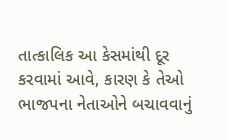તાત્કાલિક આ કેસમાંથી દૂર કરવામાં આવે, કારણ કે તેઓ ભાજપના નેતાઓને બચાવવાનું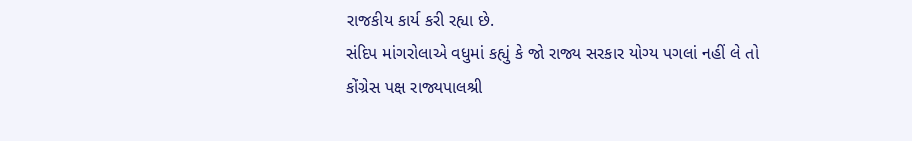રાજકીય કાર્ય કરી રહ્યા છે.
સંદિપ માંગરોલાએ વધુમાં કહ્યું કે જો રાજ્ય સરકાર યોગ્ય પગલાં નહીં લે તો કોંગ્રેસ પક્ષ રાજ્યપાલશ્રી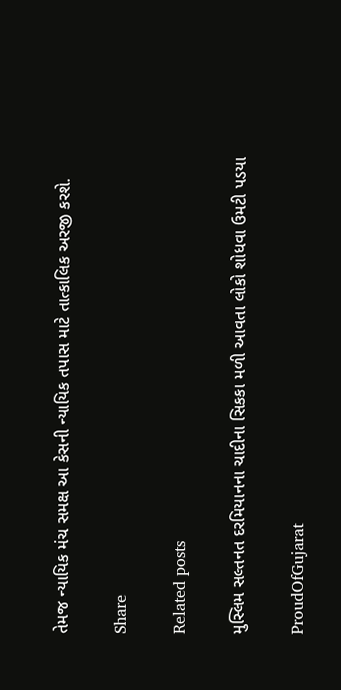તેમજ ન્યાયિક મંચ સમક્ષ આ કેસની ન્યાયિક તપાસ માટે તાત્કાલિક અરજી કરશે.

Share

Related posts

મુસ્લિમ સલ્તનત દરમિયાનના ચાદીના સિકકા મળી આવતા લોકો શોધવા ઉમટી પડયા

ProudOfGujarat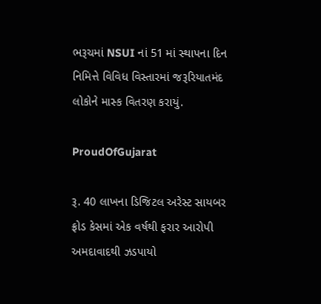ભરૂચમાં NSUI નાં 51 માં સ્થાપના દિન નિમિત્તે વિવિધ વિસ્તારમાં જરૂરિયાતમંદ લોકોને માસ્ક વિતરણ કરાયું.

ProudOfGujarat

રૂ. 40 લાખના ડિજિટલ અરેસ્ટ સાયબર ફ્રોડ કેસમાં એક વર્ષથી ફરાર આરોપી અમદાવાદથી ઝડપાયો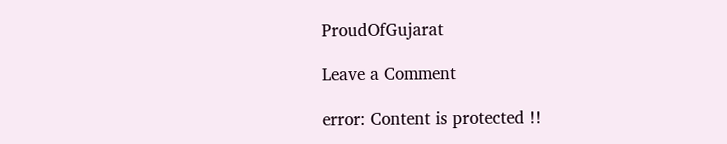ProudOfGujarat

Leave a Comment

error: Content is protected !!